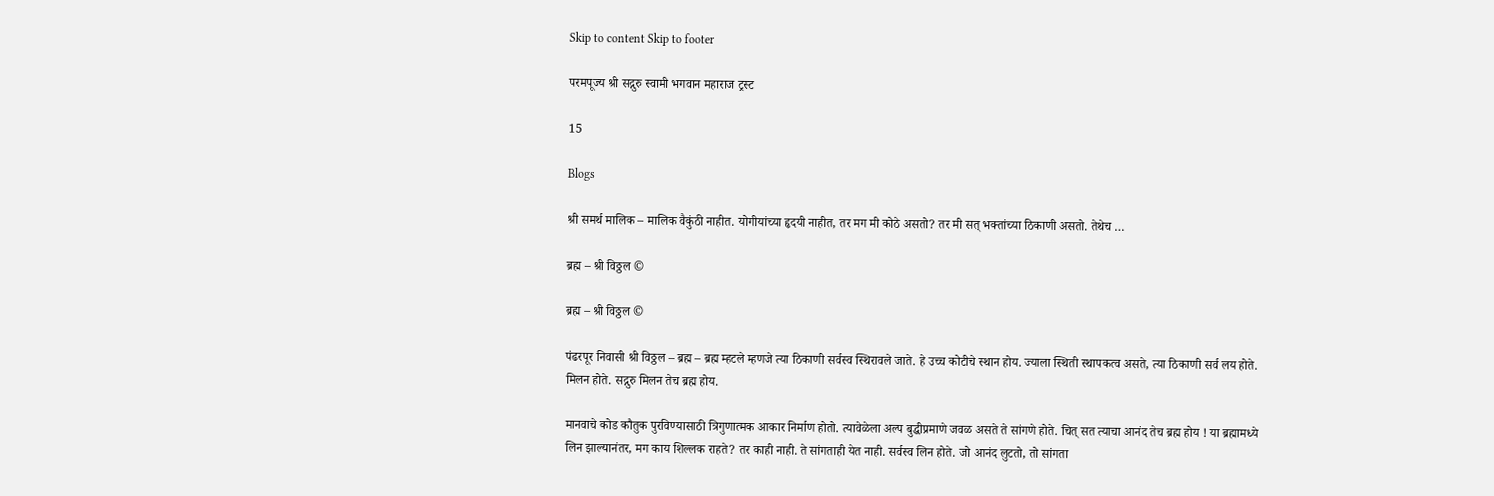Skip to content Skip to footer

परमपूज्य श्री सद्गुरु स्वामी भगवान महाराज ट्रस्ट

15

Blogs

श्री समर्थ मालिक – मालिक वैकुंठी नाहीत. योगीयांच्या हृदयी नाहीत, तर मग मी कोठे असतो? तर मी सत् भक्तांच्या ठिकाणी असतो. तेथेच …

ब्रह्म – श्री विठ्ठल ©

ब्रह्म – श्री विठ्ठल ©

पंढरपूर निवासी श्री विठ्ठल – ब्रह्म – ब्रह्म म्हटले म्हणजे त्या ठिकाणी सर्वस्व स्थिरावले जाते. हे उच्च कोटीचे स्थान होय. ज्याला स्थिती स्थापकत्व असते, त्या ठिकाणी सर्व लय होते. मिलन होते. सद्गुरु मिलन तेच ब्रह्म होय.

मानवाचे कोड कौतुक पुरविण्यासाठी त्रिगुणात्मक आकार निर्माण होतो. त्यावेळेला अल्प बुद्धीप्रमाणे जवळ असते ते सांगणे होते. चित् सत त्याचा आनंद तेच ब्रह्म होय ! या ब्रह्मामध्ये लिन झाल्यानंतर, मग काय शिल्लक राहते? तर काही नाही. ते सांगताही येत नाही. सर्वस्व लिन होते. जो आनंद लुटतो, तो सांगता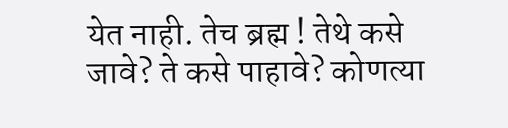येत नाही. तेच ब्रह्म ! तेथे कसे जावे? ते कसे पाहावे? कोणत्या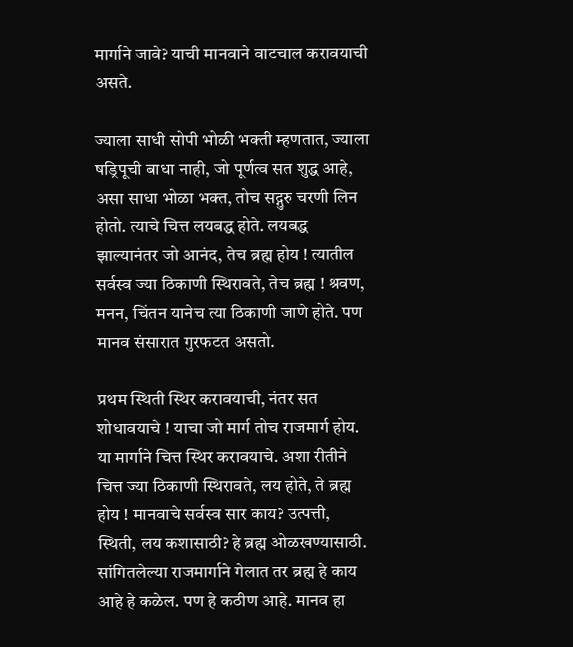मार्गाने जावे? याची मानवाने वाटचाल करावयाची असते.

ज्याला साधी सोपी भोळी भक्ती म्हणतात, ज्याला षड्रिपूची बाधा नाही, जो पूर्णत्व सत शुद्ध आहे, असा साधा भोळा भक्त, तोच सद्गुरु चरणी लिन होतो. त्याचे चित्त लयबद्ध होते. लयबद्ध झाल्यानंतर जो आनंद, तेच ब्रह्म होय ! त्यातील सर्वस्व ज्या ठिकाणी स्थिरावते, तेच ब्रह्म ! श्रवण, मनन, चिंतन यानेच त्या ठिकाणी जाणे होते. पण मानव संसारात गुरफटत असतो.

प्रथम स्थिती स्थिर करावयाची, नंतर सत शोधावयाचे ! याचा जो मार्ग तोच राजमार्ग होय. या मार्गाने चित्त स्थिर करावयाचे. अशा रीतीने चित्त ज्या ठिकाणी स्थिरावते, लय होते, ते ब्रह्म होय ! मानवाचे सर्वस्व सार काय? उत्पत्ती, स्थिती, लय कशासाठी? हे ब्रह्म ओळखण्यासाठी. सांगितलेल्या राजमार्गाने गेलात तर ब्रह्म हे काय आहे हे कळेल. पण हे कठीण आहे. मानव हा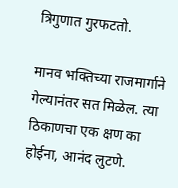त्रिगुणात गुरफटतो.

मानव भक्तिच्या राजमार्गाने गेल्यानंतर सत मिळेल. त्या ठिकाणचा एक क्षण का होईना, आनंद लुटणे.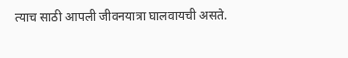त्याच साठी आपली जीवनयात्रा घालवायची असते.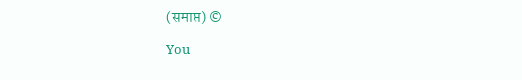(समाप्त) ©

You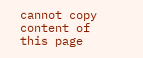cannot copy content of this page